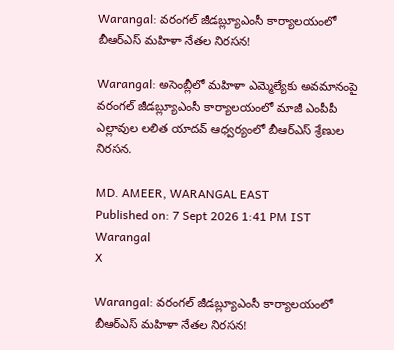Warangal: వరంగల్ జీడబ్ల్యూఎంసీ కార్యాలయంలో బీఆర్ఎస్ మహిళా నేతల నిరసన!

Warangal: అసెంబ్లీలో మహిళా ఎమ్మెల్యేకు అవమానంపై వరంగల్ జీడబ్ల్యూఎంసీ కార్యాలయంలో మాజీ ఎంపీపీ ఎల్లావుల లలిత యాదవ్ ఆధ్వర్యంలో బీఆర్ఎస్ శ్రేణుల నిరసన.

MD. AMEER, WARANGAL EAST
Published on: 7 Sept 2026 1:41 PM IST
Warangal
X

Warangal: వరంగల్ జీడబ్ల్యూఎంసీ కార్యాలయంలో బీఆర్ఎస్ మహిళా నేతల నిరసన!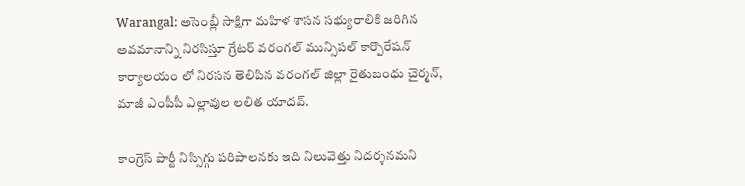Warangal: అసెంబ్లీ సాక్షిగా మహిళ శాసన సభ్యురాలికి జరిగిన అవమానాన్ని నిరసిస్తూ గ్రేటర్ వరంగల్ మున్సిపల్ కార్పొరేషన్ కార్యాలయం లో నిరసన తెలిపిన వరంగల్ జిల్లా రైతుబంధు చైర్మన్, మాజీ ఎంపీపీ ఎల్లావుల లలిత యాదవ్.

కాంగ్రెస్ పార్టీ నిస్సిగ్గు పరిపాలనకు ఇది నిలువెత్తు నిదర్శనమని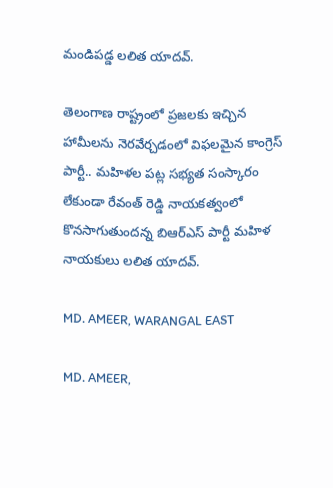మండిపడ్డ లలిత యాదవ్.

తెలంగాణ రాష్ట్రంలో ప్రజలకు ఇచ్చిన హామీలను నెరవేర్చడంలో విఫలమైన కాంగ్రెస్ పార్టీ.. మహిళల పట్ల సభ్యత సంస్కారం లేకుండా రేవంత్ రెడ్డి నాయకత్వంలో కొనసాగుతుందన్న బిఆర్ఎస్ పార్టీ మహిళ నాయకులు లలిత యాదవ్.

MD. AMEER, WARANGAL EAST

MD. AMEER,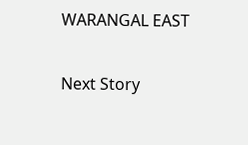WARANGAL EAST

Next Story